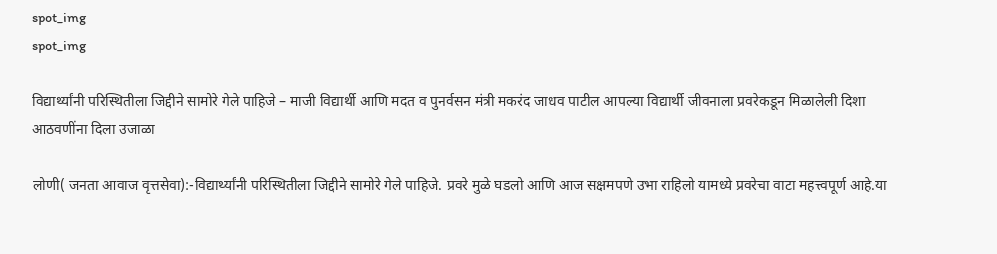spot_img
spot_img

विद्यार्थ्यांनी परिस्थितीला जिद्दीने सामोरे गेले पाहिजे – माजी विद्यार्थी आणि मदत व पुनर्वसन मंत्री मकरंद जाधव पाटील आपल्या विद्यार्थी जीवनाला प्रवरेकडून मिळालेली दिशा आठवणींना दिला उजाळा

लोणी( जनता आवाज वृत्तसेवा):-विद्यार्थ्यांनी परिस्थितीला जिद्दीने सामोरे गेले पाहिजे. प्रवरे मुळे घडलो आणि आज सक्षमपणे उभा राहिलो यामध्ये प्रवरेचा वाटा महत्त्वपूर्ण आहे.या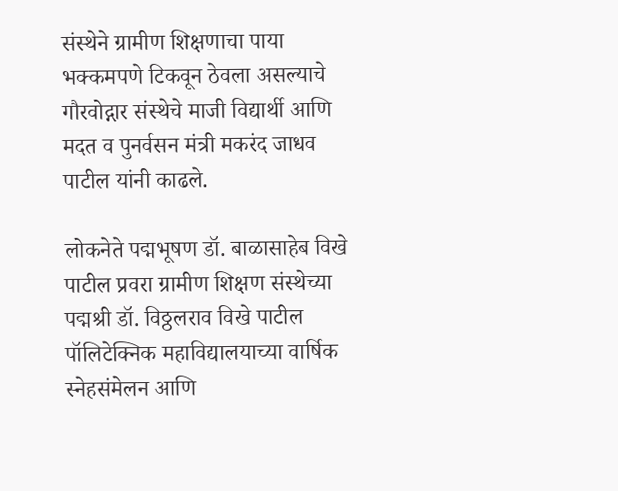संस्थेने ग्रामीण शिक्षणाचा पाया भक्कमपणे टिकवून ठेवला असल्याचे गौरवोद्गार संस्थेचे माजी विद्यार्थी आणि मदत व पुनर्वसन मंत्री मकरंद जाधव पाटील यांनी काढले.

लोकनेते पद्मभूषण डॉ. बाळासाहेब विखे पाटील प्रवरा ग्रामीण शिक्षण संस्थेच्या पद्मश्री डॉ. विठ्ठलराव विखे पाटील पॉलिटेक्निक महाविद्यालयाच्या वार्षिक स्नेहसंमेलन आणि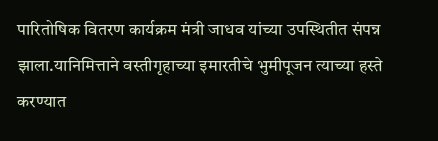पारितोषिक वितरण कार्यक्रम मंत्री जाधव यांच्या उपस्थितीत संपन्न झाला.यानिमित्ताने वस्तीगृहाच्या इमारतीचे भुमीपूजन त्याच्या हस्ते करण्यात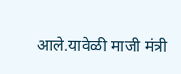आले.यावेळी माजी मंत्री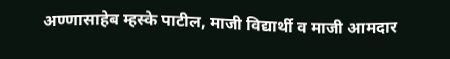अण्णासाहेब म्हस्के पाटील, माजी विद्यार्थी व माजी आमदार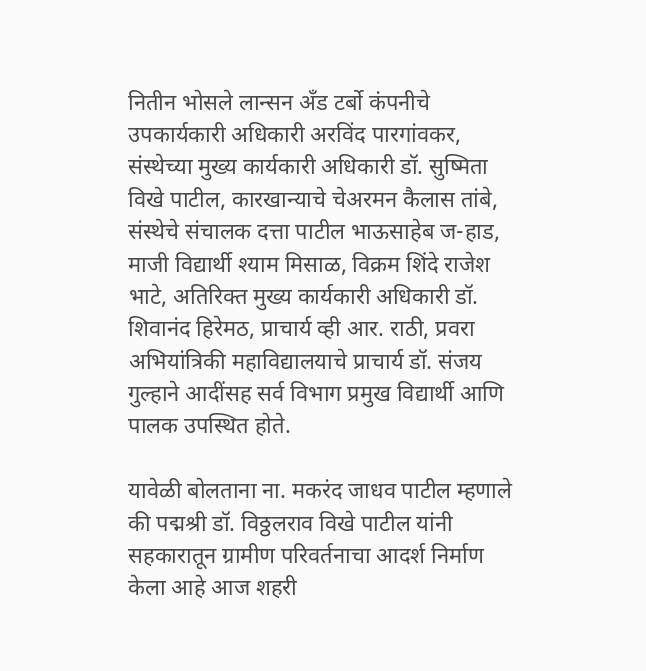नितीन भोसले लान्सन अँड टर्बो कंपनीचे उपकार्यकारी अधिकारी अरविंद पारगांवकर, संस्थेच्या मुख्य कार्यकारी अधिकारी डॉ. सुष्मिता विखे पाटील, कारखान्याचे चेअरमन कैलास तांबे, संस्थेचे संचालक दत्ता पाटील भाऊसाहेब ज-हाड, माजी विद्यार्थी श्याम मिसाळ, विक्रम शिंदे राजेश भाटे, अतिरिक्त मुख्य कार्यकारी अधिकारी डॉ. शिवानंद हिरेमठ, प्राचार्य व्ही आर. राठी, प्रवरा अभियांत्रिकी महाविद्यालयाचे प्राचार्य डॉ. संजय गुल्हाने आदींसह सर्व विभाग प्रमुख विद्यार्थी आणि पालक उपस्थित होते.

यावेळी बोलताना ना. मकरंद जाधव पाटील म्हणाले की पद्मश्री डॉ. विठ्ठलराव विखे पाटील यांनी सहकारातून ग्रामीण परिवर्तनाचा आदर्श निर्माण केला आहे आज शहरी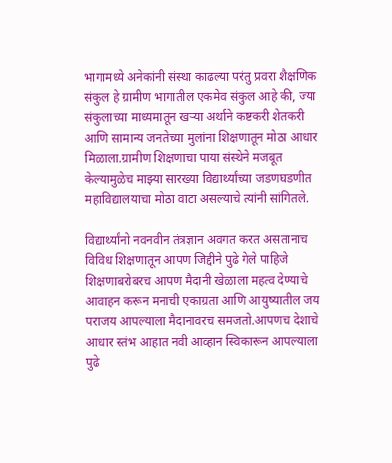भागामध्ये अनेकांनी संस्था काढल्या परंतु प्रवरा शैक्षणिक संकुल हे ग्रामीण भागातील एकमेव संकुल आहे की, ज्या संकुलाच्या माध्यमातून खऱ्या अर्थाने कष्टकरी शेतकरी आणि सामान्य जनतेच्या मुलांना शिक्षणातून मोठा आधार मिळाला.ग्रामीण शिक्षणाचा पाया संस्थेने मजबूत केल्यामुळेच माझ्या सारख्या विद्यार्थ्यांच्या जडणघडणीत महाविद्यालयाचा मोठा वाटा असल्याचे त्यांनी सांगितले.

विद्यार्थ्यांनो नवनवीन तंत्रज्ञान अवगत करत असतानाच विविध शिक्षणातून आपण जिद्दीने पुढे गेले पाहिजे शिक्षणाबरोबरच आपण मैदानी खेळाला महत्व देण्याचे आवाहन करून मनाची एकाग्रता आणि आयुष्यातील जय पराजय आपल्याला मैदानावरच समजतो.आपणच देशाचे आधार स्तंभ आहात नवी आव्हान स्विकारून आपल्याला पुढे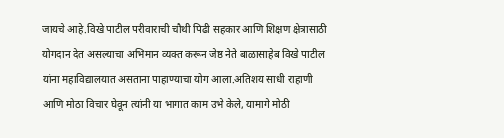जायचे आहे.विखे पाटील परीवाराची चौथी पिढी सहकार आणि शिक्षण क्षेत्रासाठी योगदान देत असल्याचा अभिमान व्यक्त करून जेष्ठ नेते बाळासाहेब विखे पाटील यांना महाविद्यालयात असताना पाहाण्याचा योग आला.अतिशय साधी राहाणी आणि मोठा विचार घेवून त्यांनी या भागात काम उभे केले, यामागे मोठी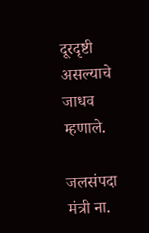दूरदृष्टी असल्याचे जाधव म्हणाले.

जलसंपदा मंत्री ना.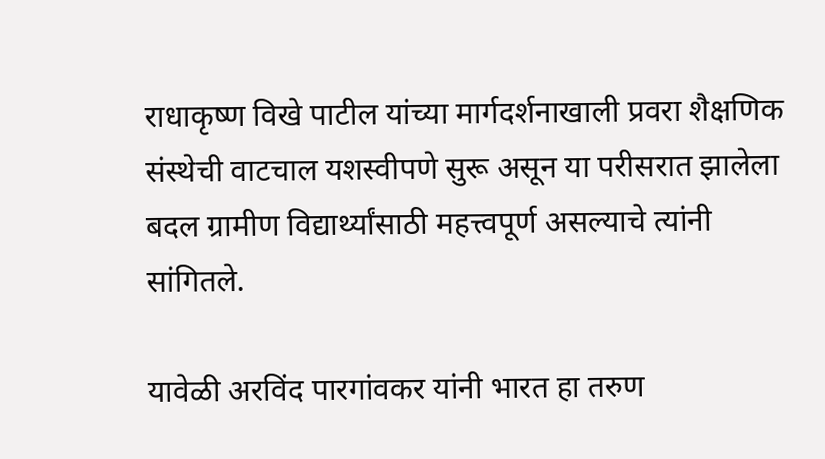राधाकृष्ण विखे पाटील यांच्या मार्गदर्शनाखाली प्रवरा शैक्षणिक संस्थेची वाटचाल यशस्वीपणे सुरू असून या परीसरात झालेला बदल ग्रामीण विद्यार्थ्यांसाठी महत्त्वपूर्ण असल्याचे त्यांनी सांगितले.

यावेळी अरविंद पारगांवकर यांनी भारत हा तरुण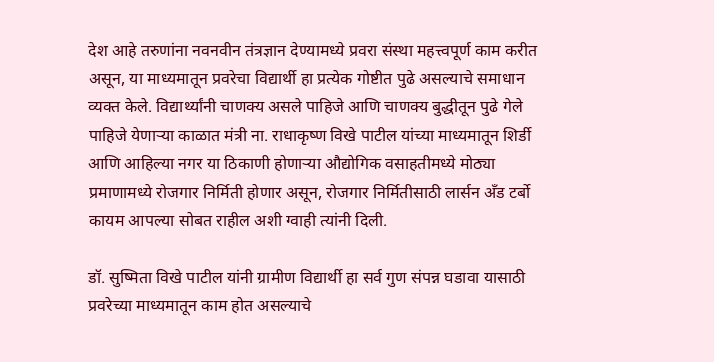देश आहे तरुणांना नवनवीन तंत्रज्ञान देण्यामध्ये प्रवरा संस्था महत्त्वपूर्ण काम करीत असून, या माध्यमातून प्रवरेचा विद्यार्थी हा प्रत्येक गोष्टीत पुढे असल्याचे समाधान व्यक्त केले. विद्यार्थ्यांनी चाणक्य असले पाहिजे आणि चाणक्य बुद्धीतून पुढे गेले पाहिजे येणाऱ्या काळात मंत्री ना. राधाकृष्ण विखे पाटील यांच्या माध्यमातून शिर्डी आणि आहिल्या नगर या ठिकाणी होणाऱ्या औद्योगिक वसाहतीमध्ये मोठ्या प्रमाणामध्ये रोजगार निर्मिती होणार असून, रोजगार निर्मितीसाठी लार्सन अँड टर्बो कायम आपल्या सोबत राहील अशी ग्वाही त्यांनी दिली.

डॉ. सुष्मिता विखे पाटील यांनी ग्रामीण विद्यार्थी हा सर्व गुण संपन्न घडावा यासाठी प्रवरेच्या माध्यमातून काम होत असल्याचे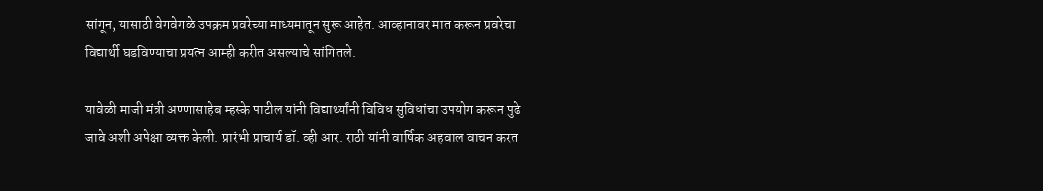सांगून, यासाठी वेगवेगळे उपक्रम प्रवरेच्या माध्यमातून सुरू आहेत. आव्हानावर मात करून प्रवरेचा विद्यार्थी घडविण्याचा प्रयत्न आम्ही करीत असल्याचे सांगितले.

यावेळी माजी मंत्री अण्णासाहेब म्हस्के पाटील यांनी विद्यार्थ्यांनी विविध सुविधांचा उपयोग करून पुढे जावे अशी अपेक्षा व्यक्त केली. प्रारंभी प्राचार्य डॉ. व्ही आर. राठी यांनी वार्षिक अहवाल वाचन करत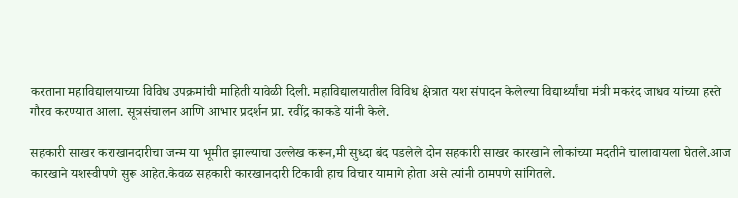करताना महाविद्यालयाच्या विविध उपक्रमांची माहिती यावेळी दिली. महाविद्यालयातील विविध क्षेत्रात यश संपादन केलेल्या विद्यार्थ्यांचा मंत्री मकरंद जाधव यांच्या हस्ते गौरव करण्यात आला. सूत्रसंचालन आणि आभार प्रदर्शन प्रा. रवींद्र काकडे यांनी केले.

सहकारी साखर कराखानदारीचा जन्म या भूमीत झाल्याचा उल्लेख करून,मी सुध्दा बंद पडलेले दोन सहकारी साखर कारखाने लोकांच्या मदतीने चालावायला घेतले.आज कारखाने यशस्वीपणे सुरू आहेत.केवळ सहकारी कारखानदारी टिकावी हाच विचार यामागे होता असे त्यांनी ठामपणे सांगितले.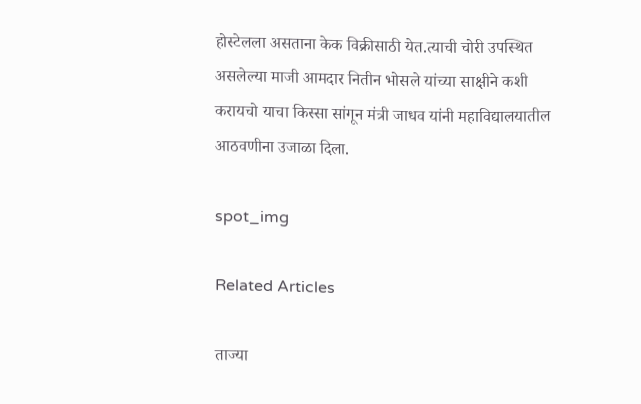होस्टेलला असताना केक विक्रीसाठी येत.त्याची चोरी उपस्थित असलेल्या माजी आमदार नितीन भोसले यांच्या साक्षीने कशी करायचो याचा किस्सा सांगून मंत्री जाधव यांनी महाविद्यालयातील आठवणीना उजाळा दिला.

spot_img

Related Articles

ताज्या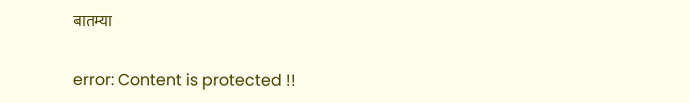बातम्या

error: Content is protected !!